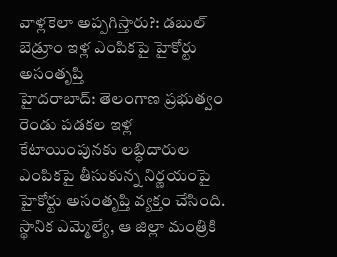వాళ్లకెలా అప్పగిస్తారు?: డబుల్ బెడ్రూం ఇళ్ల ఎంపికపై హైకోర్టు అసంతృప్తి
హైదరాబాద్: తెలంగాణ ప్రభుత్వం రెండు పడకల ఇళ్ల కేటాయింపునకు లబ్ధిదారుల ఎంపికపై తీసుకున్న నిర్ణయంపై హైకోర్టు అసంతృప్తి వ్యక్తం చేసింది. స్థానిక ఎమ్మెల్యే, ఆ జిల్లా మంత్రికి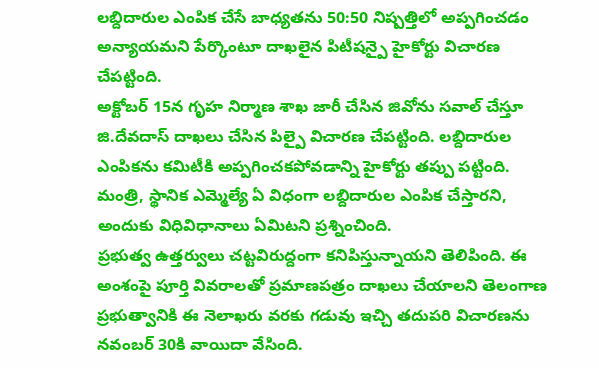లబ్దిదారుల ఎంపిక చేసే బాధ్యతను 50:50 నిష్పత్తిలో అప్పగించడం అన్యాయమని పేర్కొంటూ దాఖలైన పిటీషన్పై హైకోర్టు విచారణ చేపట్టింది.
అక్టోబర్ 15న గృహ నిర్మాణ శాఖ జారీ చేసిన జివోను సవాల్ చేస్తూ జి.దేవదాస్ దాఖలు చేసిన పిల్పై విచారణ చేపట్టింది. లబ్దిదారుల ఎంపికను కమిటీకి అప్పగించకపోవడాన్ని హైకోర్టు తప్పు పట్టింది. మంత్రి, స్థానిక ఎమ్మెల్యే ఏ విధంగా లబ్దిదారుల ఎంపిక చేస్తారని, అందుకు విధివిధానాలు ఏమిటని ప్రశ్నించింది.
ప్రభుత్వ ఉత్తర్వులు చట్టవిరుద్దంగా కనిపిస్తున్నాయని తెలిపింది. ఈ అంశంపై పూర్తి వివరాలతో ప్రమాణపత్రం దాఖలు చేయాలని తెలంగాణ ప్రభుత్వానికి ఈ నెలాఖరు వరకు గడువు ఇచ్చి తదుపరి విచారణను నవంబర్ 30కి వాయిదా వేసింది.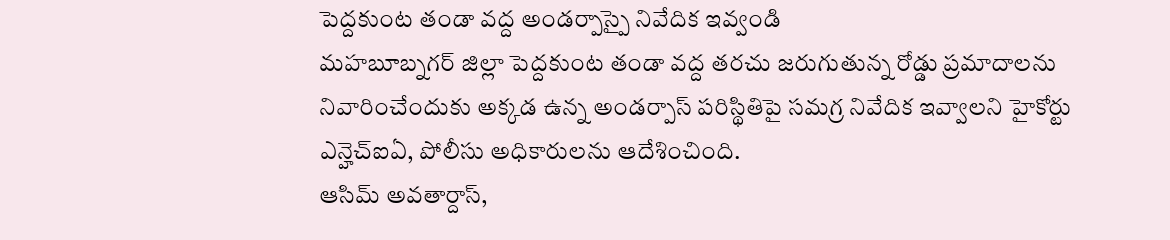పెద్దకుంట తండా వద్ద అండర్పాస్పై నివేదిక ఇవ్వండి
మహబూబ్నగర్ జిల్లా పెద్దకుంట తండా వద్ద తరచు జరుగుతున్న రోడ్డు ప్రమాదాలను నివారించేందుకు అక్కడ ఉన్న అండర్పాస్ పరిస్థితిపై సమగ్ర నివేదిక ఇవ్వాలని హైకోర్టు ఎన్హెచ్ఐఏ, పోలీసు అధికారులను ఆదేశించింది.
ఆసిమ్ అవతార్దాస్,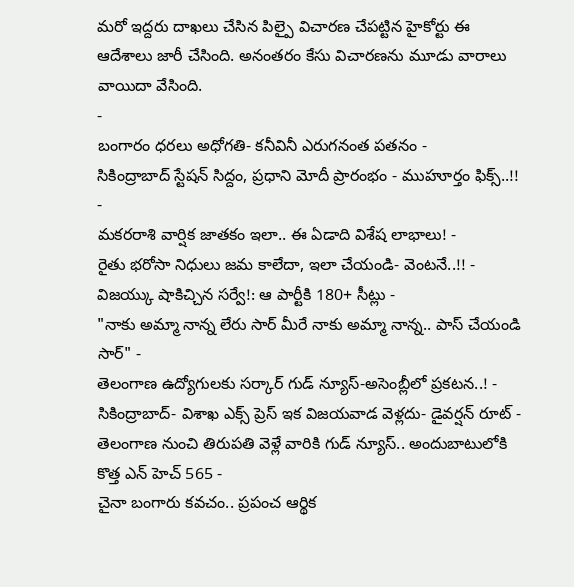మరో ఇద్దరు దాఖలు చేసిన పిల్పై విచారణ చేపట్టిన హైకోర్టు ఈ ఆదేశాలు జారీ చేసింది. అనంతరం కేసు విచారణను మూడు వారాలు వాయిదా వేసింది.
-
బంగారం ధరలు అధోగతి- కనీవినీ ఎరుగనంత పతనం -
సికింద్రాబాద్ స్టేషన్ సిద్దం, ప్రధాని మోదీ ప్రారంభం - ముహూర్తం ఫిక్స్..!! -
మకరరాశి వార్షిక జాతకం ఇలా.. ఈ ఏడాది విశేష లాభాలు! -
రైతు భరోసా నిధులు జమ కాలేదా, ఇలా చేయండి- వెంటనే..!! -
విజయ్కు షాకిచ్చిన సర్వే!: ఆ పార్టీకి 180+ సీట్లు -
"నాకు అమ్మా నాన్న లేరు సార్ మీరే నాకు అమ్మా నాన్న.. పాస్ చేయండి సార్" -
తెలంగాణ ఉద్యోగులకు సర్కార్ గుడ్ న్యూస్-అసెంబ్లీలో ప్రకటన..! -
సికింద్రాబాద్- విశాఖ ఎక్స్ ప్రెస్ ఇక విజయవాడ వెళ్లదు- డైవర్షన్ రూట్ -
తెలంగాణ నుంచి తిరుపతి వెళ్లే వారికి గుడ్ న్యూస్.. అందుబాటులోకి కొత్త ఎన్ హెచ్ 565 -
చైనా బంగారు కవచం.. ప్రపంచ ఆర్థిక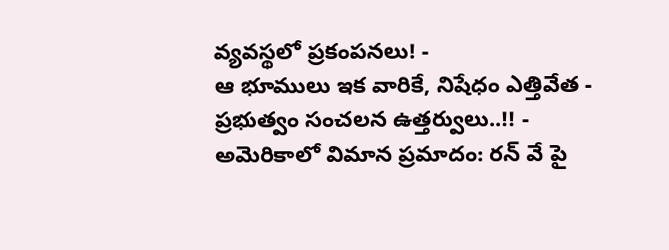వ్యవస్థలో ప్రకంపనలు! -
ఆ భూములు ఇక వారికే, నిషేధం ఎత్తివేత - ప్రభుత్వం సంచలన ఉత్తర్వులు..!! -
అమెరికాలో విమాన ప్రమాదం: రన్ వే పై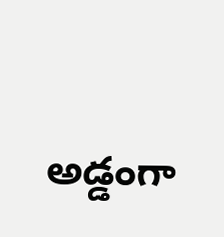అడ్డంగా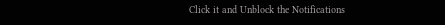Click it and Unblock the Notifications